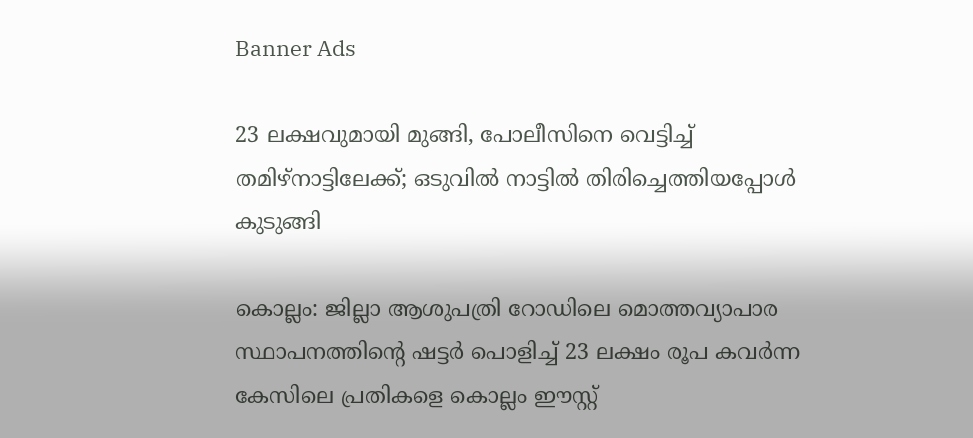Banner Ads

23 ലക്ഷവുമായി മുങ്ങി, പോലീസിനെ വെട്ടിച്ച് തമിഴ്‌നാട്ടിലേക്ക്; ഒടുവിൽ നാട്ടിൽ തിരിച്ചെത്തിയപ്പോൾ കുടുങ്ങി

കൊല്ലം: ജില്ലാ ആശുപത്രി റോഡിലെ മൊത്തവ്യാപാര സ്ഥാപനത്തിന്റെ ഷട്ടർ പൊളിച്ച് 23 ലക്ഷം രൂപ കവർന്ന കേസിലെ പ്രതികളെ കൊല്ലം ഈസ്റ്റ്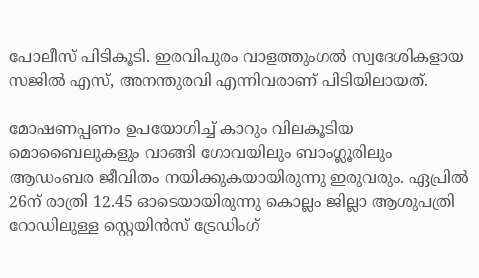പോലീസ് പിടികൂടി. ഇരവിപുരം വാളത്തുംഗൽ സ്വദേശികളായ സജിൽ എസ്, അനന്തുരവി എന്നിവരാണ് പിടിയിലായത്.

മോഷണപ്പണം ഉപയോഗിച്ച് കാറും വിലകൂടിയ മൊബൈലുകളും വാങ്ങി ഗോവയിലും ബാംഗ്ലൂരിലും ആഡംബര ജീവിതം നയിക്കുകയായിരുന്നു ഇരുവരും. ഏപ്രിൽ 26ന് രാത്രി 12.45 ഓടെയായിരുന്നു കൊല്ലം ജില്ലാ ആശുപത്രി റോഡിലുള്ള സ്റ്റെയിൻസ് ട്രേഡിംഗ്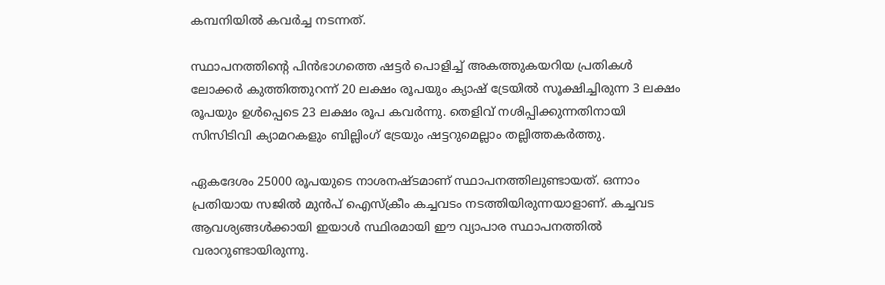കമ്പനിയിൽ കവർച്ച നടന്നത്.

സ്ഥാപനത്തിന്റെ പിൻഭാഗത്തെ ഷട്ടർ പൊളിച്ച് അകത്തുകയറിയ പ്രതികൾ ലോക്കർ കുത്തിത്തുറന്ന് 20 ലക്ഷം രൂപയും ക്യാഷ് ട്രേയിൽ സൂക്ഷിച്ചിരുന്ന 3 ലക്ഷം രൂപയും ഉൾപ്പെടെ 23 ലക്ഷം രൂപ കവർന്നു. തെളിവ് നശിപ്പിക്കുന്നതിനായി സിസിടിവി ക്യാമറകളും ബില്ലിംഗ് ട്രേയും ഷട്ടറുമെല്ലാം തല്ലിത്തകർത്തു.

ഏകദേശം 25000 രൂപയുടെ നാശനഷ്ടമാണ് സ്ഥാപനത്തിലുണ്ടായത്. ഒന്നാം പ്രതിയായ സജിൽ മുൻപ് ഐസ്‌ക്രീം കച്ചവടം നടത്തിയിരുന്നയാളാണ്. കച്ചവട ആവശ്യങ്ങൾക്കായി ഇയാൾ സ്ഥിരമായി ഈ വ്യാപാര സ്ഥാപനത്തിൽ വരാറുണ്ടായിരുന്നു.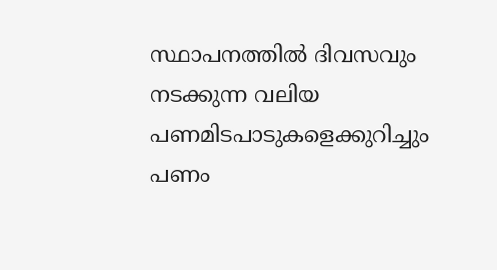സ്ഥാപനത്തിൽ ദിവസവും നടക്കുന്ന വലിയ പണമിടപാടുകളെക്കുറിച്ചും പണം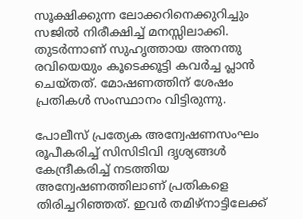സൂക്ഷിക്കുന്ന ലോക്കറിനെക്കുറിച്ചും സജിൽ നിരീക്ഷിച്ച് മനസ്സിലാക്കി. തുടർന്നാണ് സുഹൃത്തായ അനന്തു രവിയെയും കൂടെക്കൂട്ടി കവർച്ച പ്ലാൻ ചെയ്തത്. മോഷണത്തിന് ശേഷം പ്രതികൾ സംസ്ഥാനം വിട്ടിരുന്നു.

പോലീസ് പ്രത്യേക അന്വേഷണസംഘം രൂപീകരിച്ച് സിസിടിവി ദൃശ്യങ്ങൾ കേന്ദ്രീകരിച്ച് നടത്തിയ അന്വേഷണത്തിലാണ് പ്രതികളെ തിരിച്ചറിഞ്ഞത്. ഇവർ തമിഴ്‌നാട്ടിലേക്ക്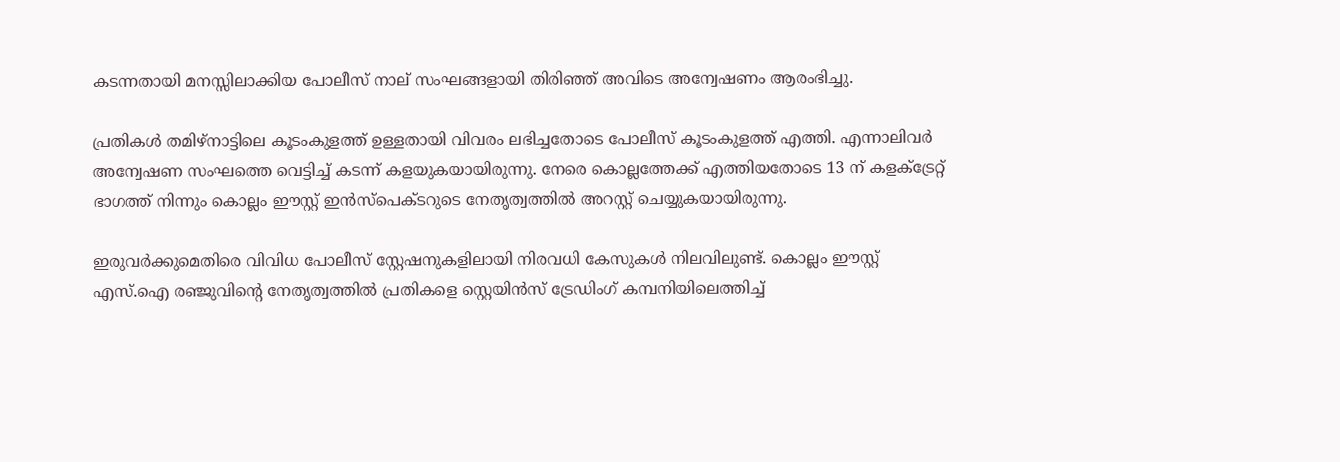കടന്നതായി മനസ്സിലാക്കിയ പോലീസ് നാല് സംഘങ്ങളായി തിരിഞ്ഞ് അവിടെ അന്വേഷണം ആരംഭിച്ചു.

പ്രതികൾ തമിഴ്‌നാട്ടിലെ കൂടംകുളത്ത് ഉള്ളതായി വിവരം ലഭിച്ചതോടെ പോലീസ് കൂടംകുളത്ത് എത്തി. എന്നാലിവർ അന്വേഷണ സംഘത്തെ വെട്ടിച്ച് കടന്ന് കളയുകയായിരുന്നു. നേരെ കൊല്ലത്തേക്ക് എത്തിയതോടെ 13 ന് കളക്‌ട്രേറ്റ് ഭാഗത്ത് നിന്നും കൊല്ലം ഈസ്റ്റ് ഇൻസ്‌പെക്ടറുടെ നേതൃത്വത്തിൽ അറസ്റ്റ് ചെയ്യുകയായിരുന്നു.

ഇരുവർക്കുമെതിരെ വിവിധ പോലീസ് സ്റ്റേഷനുകളിലായി നിരവധി കേസുകൾ നിലവിലുണ്ട്. കൊല്ലം ഈസ്റ്റ് എസ്.ഐ രഞ്ജുവിന്റെ നേതൃത്വത്തിൽ പ്രതികളെ സ്റ്റെയിൻസ് ട്രേഡിംഗ് കമ്പനിയിലെത്തിച്ച്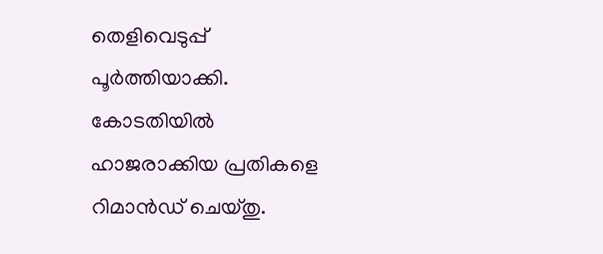തെളിവെടുപ്പ് പൂർത്തിയാക്കി. കോടതിയിൽ ഹാജരാക്കിയ പ്രതികളെ റിമാൻഡ് ചെയ്തു.